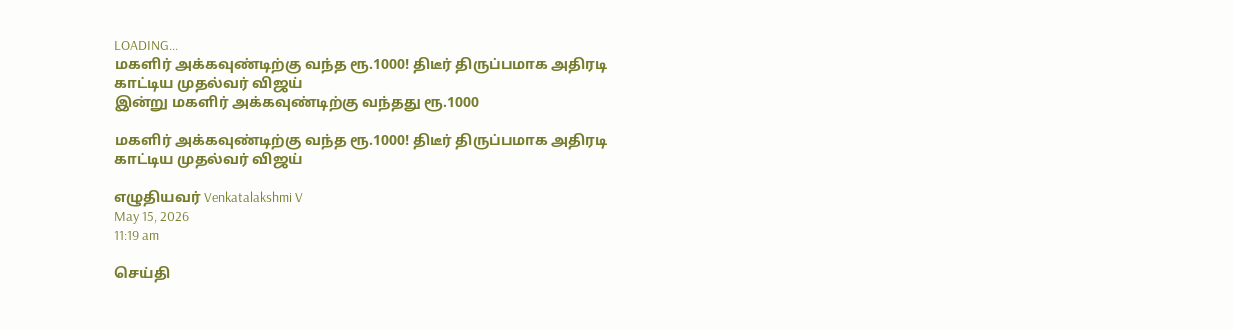LOADING...
மகளிர் அக்கவுண்டிற்கு வந்த ரூ.1000! திடீர் திருப்பமாக அதிரடி காட்டிய முதல்வர் விஜய்
இன்று மகளிர் அக்கவுண்டிற்கு வந்தது ரூ.1000

மகளிர் அக்கவுண்டிற்கு வந்த ரூ.1000! திடீர் திருப்பமாக அதிரடி காட்டிய முதல்வர் விஜய்

எழுதியவர் Venkatalakshmi V
May 15, 2026
11:19 am

செய்தி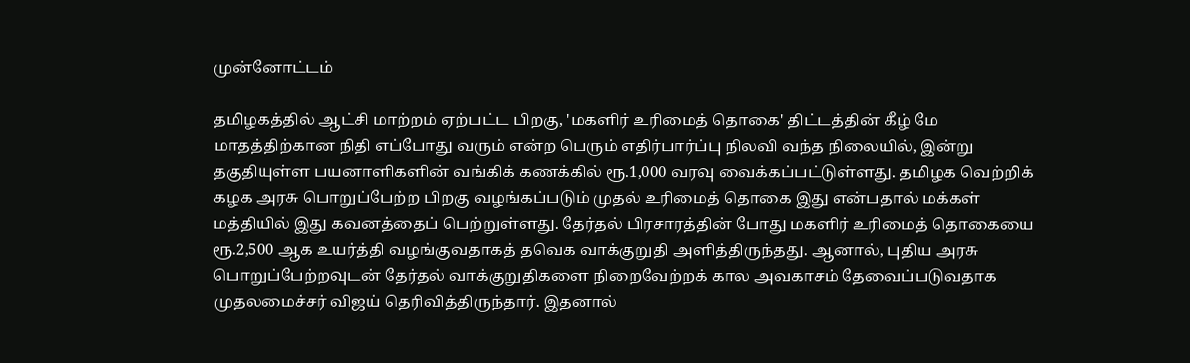முன்னோட்டம்

தமிழகத்தில் ஆட்சி மாற்றம் ஏற்பட்ட பிறகு, 'மகளிர் உரிமைத் தொகை' திட்டத்தின் கீழ் மே மாதத்திற்கான நிதி எப்போது வரும் என்ற பெரும் எதிர்பார்ப்பு நிலவி வந்த நிலையில், இன்று தகுதியுள்ள பயனாளிகளின் வங்கிக் கணக்கில் ரூ.1,000 வரவு வைக்கப்பட்டுள்ளது. தமிழக வெற்றிக் கழக அரசு பொறுப்பேற்ற பிறகு வழங்கப்படும் முதல் உரிமைத் தொகை இது என்பதால் மக்கள் மத்தியில் இது கவனத்தைப் பெற்றுள்ளது. தேர்தல் பிரசாரத்தின் போது மகளிர் உரிமைத் தொகையை ரூ.2,500 ஆக உயர்த்தி வழங்குவதாகத் தவெக வாக்குறுதி அளித்திருந்தது. ஆனால், புதிய அரசு பொறுப்பேற்றவுடன் தேர்தல் வாக்குறுதிகளை நிறைவேற்றக் கால அவகாசம் தேவைப்படுவதாக முதலமைச்சர் விஜய் தெரிவித்திருந்தார். இதனால்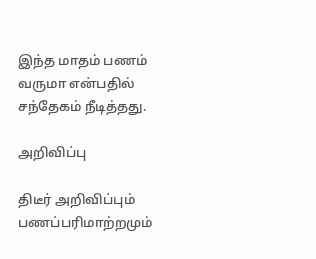இந்த மாதம் பணம் வருமா என்பதில் சந்தேகம் நீடித்தது.

அறிவிப்பு

திடீர் அறிவிப்பும் பணப்பரிமாற்றமும்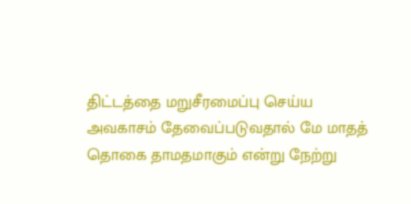திட்டத்தை மறுசீரமைப்பு செய்ய அவகாசம் தேவைப்படுவதால் மே மாதத் தொகை தாமதமாகும் என்று நேற்று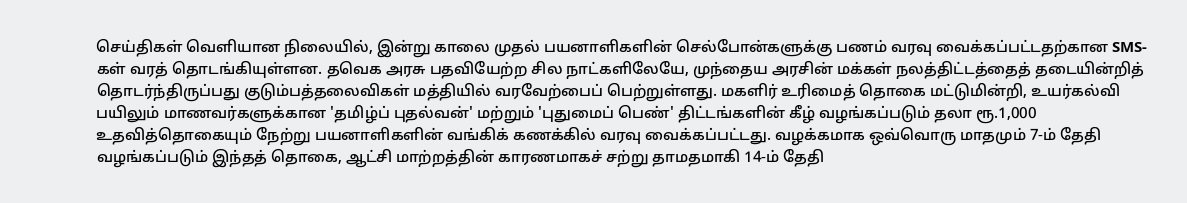செய்திகள் வெளியான நிலையில், இன்று காலை முதல் பயனாளிகளின் செல்போன்களுக்கு பணம் வரவு வைக்கப்பட்டதற்கான SMS-கள் வரத் தொடங்கியுள்ளன. தவெக அரசு பதவியேற்ற சில நாட்களிலேயே, முந்தைய அரசின் மக்கள் நலத்திட்டத்தைத் தடையின்றித் தொடர்ந்திருப்பது குடும்பத்தலைவிகள் மத்தியில் வரவேற்பைப் பெற்றுள்ளது. மகளிர் உரிமைத் தொகை மட்டுமின்றி, உயர்கல்வி பயிலும் மாணவர்களுக்கான 'தமிழ்ப் புதல்வன்' மற்றும் 'புதுமைப் பெண்' திட்டங்களின் கீழ் வழங்கப்படும் தலா ரூ.1,000 உதவித்தொகையும் நேற்று பயனாளிகளின் வங்கிக் கணக்கில் வரவு வைக்கப்பட்டது. வழக்கமாக ஒவ்வொரு மாதமும் 7-ம் தேதி வழங்கப்படும் இந்தத் தொகை, ஆட்சி மாற்றத்தின் காரணமாகச் சற்று தாமதமாகி 14-ம் தேதி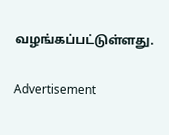வழங்கப்பட்டுள்ளது.

Advertisement